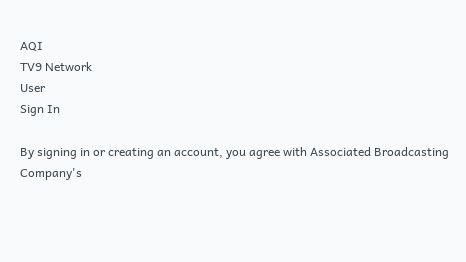AQI
TV9 Network
User
Sign In

By signing in or creating an account, you agree with Associated Broadcasting Company's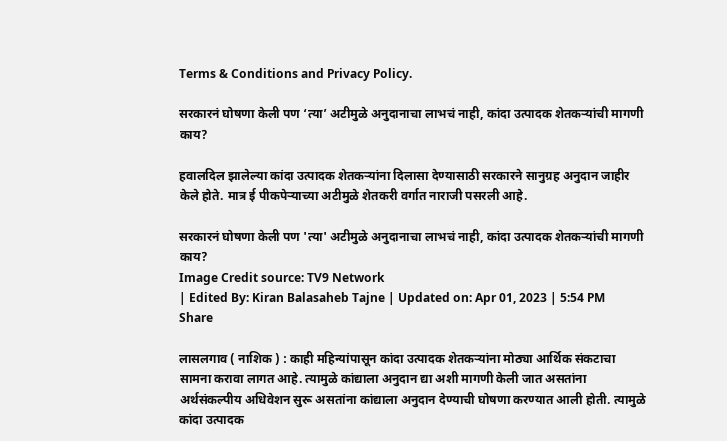Terms & Conditions and Privacy Policy.

सरकारनं घोषणा केली पण ‘त्या’ अटीमुळे अनुदानाचा लाभचं नाही, कांदा उत्पादक शेतकऱ्यांची मागणी काय?

हवालदिल झालेल्या कांदा उत्पादक शेतकऱ्यांना दिलासा देण्यासाठी सरकारने सानुग्रह अनुदान जाहीर केले होते. मात्र ई पीकपेऱ्याच्या अटीमुळे शेतकरी वर्गात नाराजी पसरली आहे.

सरकारनं घोषणा केली पण 'त्या' अटीमुळे अनुदानाचा लाभचं नाही, कांदा उत्पादक शेतकऱ्यांची मागणी काय?
Image Credit source: TV9 Network
| Edited By: Kiran Balasaheb Tajne | Updated on: Apr 01, 2023 | 5:54 PM
Share

लासलगाव ( नाशिक ) : काही महिन्यांपासून कांदा उत्पादक शेतकऱ्यांना मोठ्या आर्थिक संकटाचा सामना करावा लागत आहे. त्यामुळे कांद्याला अनुदान द्या अशी मागणी केली जात असतांना अर्थसंकल्पीय अधिवेशन सुरू असतांना कांद्याला अनुदान देण्याची घोषणा करण्यात आली होती. त्यामुळे कांदा उत्पादक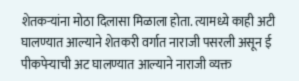शेतकऱ्यांना मोठा दिलासा मिळाला होता. त्यामध्ये काही अटी घालण्यात आल्याने शेतकरी वर्गात नाराजी पसरली असून ई पीकपेऱ्याची अट घालण्यात आल्याने नाराजी व्यक्त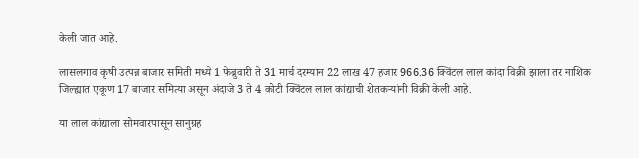केली जात आहे.

लासलगाव कृषी उत्पन्न बाजार समिती मध्ये 1 फेब्रुवारी ते 31 मार्च दरम्यान 22 लाख 47 हजार 966.36 क्विंटल लाल कांदा विक्री झाला तर नाशिक जिल्ह्यात एकूण 17 बाजार समित्या असून अंदाजे 3 ते 4 कोटी क्विंटल लाल कांद्याची शेतकऱ्यांनी विक्री केली आहे.

या लाल कांद्याला सोमवारपासून सानुग्रह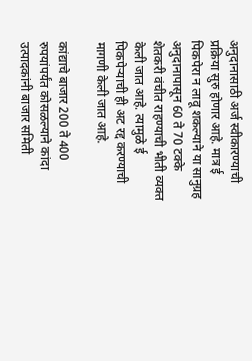अनुदानासाठी अर्ज स्वीकारण्याची प्रक्रिया सुरु होणार आहे. मात्र ई पिकपेरा न लावू शकल्याने या सानुग्रह अनुदानापासून 60 ते 70 टक्के शेतकरी वंचीत राहण्याची भीती व्यक्त केली जात आहे. त्यामुळे ई पिकपेऱ्याची ही अट रद्द करण्याची मागणी केली जात आहे.

कांद्याचे बाजार 200 ते 400 रुपयांपर्यंत कोसळल्याने कांदा उत्पादकांनी बाजार समिती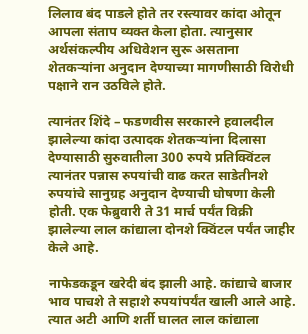लिलाव बंद पाडले होते तर रस्त्यावर कांदा ओतून आपला संताप व्यक्त केला होता. त्यानुसार अर्थसंकल्पीय अधिवेशन सुरू असताना शेतकऱ्यांना अनुदान देण्याच्या मागणीसाठी विरोधी पक्षाने रान उठविले होते.

त्यानंतर शिंदे – फडणवीस सरकारने हवालदील झालेल्या कांदा उत्पादक शेतकऱ्यांना दिलासा देण्यासाठी सुरुवातीला 300 रुपये प्रतिक्विंटल त्यानंतर पन्नास रुपयांची वाढ करत साडेतीनशे रुपयांचे सानुग्रह अनुदान देण्याची घोषणा केली होती. एक फेब्रुवारी ते 31 मार्च पर्यंत विक्री झालेल्या लाल कांद्याला दोनशे क्विंटल पर्यंत जाहीर केले आहे.

नाफेडकडून खरेदी बंद झाली आहे. कांद्याचे बाजार भाव पाचशे ते सहाशे रुपयांपर्यंत खाली आले आहे. त्यात अटी आणि शर्ती घालत लाल कांद्याला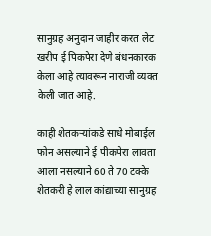सानुग्रह अनुदान जाहीर करत लेट खरीप ई पिकपेरा देणे बंधनकारक केला आहे त्यावरून नाराजी व्यक्त केली जात आहे.

काही शेतकऱ्यांकडे साधे मोबाईल फोन असल्याने ई पीकपेरा लावता आला नसल्याने 60 ते 70 टक्के शेतकरी हे लाल कांद्याच्या सानुग्रह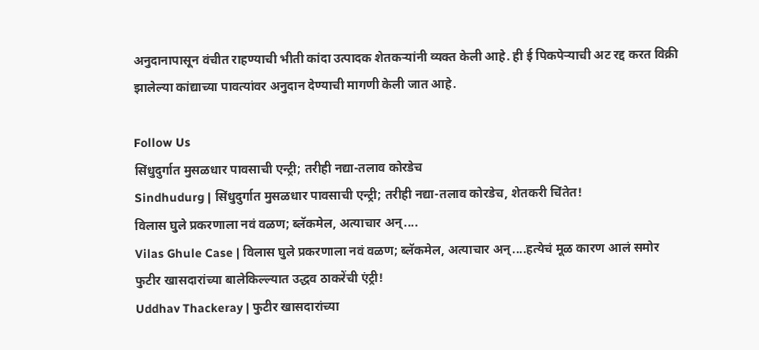अनुदानापासून वंचीत राहण्याची भीती कांदा उत्पादक शेतकऱ्यांनी व्यक्त केली आहे. ही ई पिकपेऱ्याची अट रद्द करत विक्री झालेल्या कांद्याच्या पावत्यांवर अनुदान देण्याची मागणी केली जात आहे.

Follow Us
सिंधुदुर्गात मुसळधार पावसाची एन्ट्री; तरीही नद्या-तलाव कोरडेच
Sindhudurg | सिंधुदुर्गात मुसळधार पावसाची एन्ट्री; तरीही नद्या-तलाव कोरडेच, शेतकरी चिंतेत!
विलास घुले प्रकरणाला नवं वळण; ब्लॅकमेल, अत्याचार अन्....
Vilas Ghule Case | विलास घुले प्रकरणाला नवं वळण; ब्लॅकमेल, अत्याचार अन्....हत्येचं मूळ कारण आलं समोर
फुटीर खासदारांच्या बालेकिल्ल्यात उद्धव ठाकरेंची एंट्री!
Uddhav Thackeray | फुटीर खासदारांच्या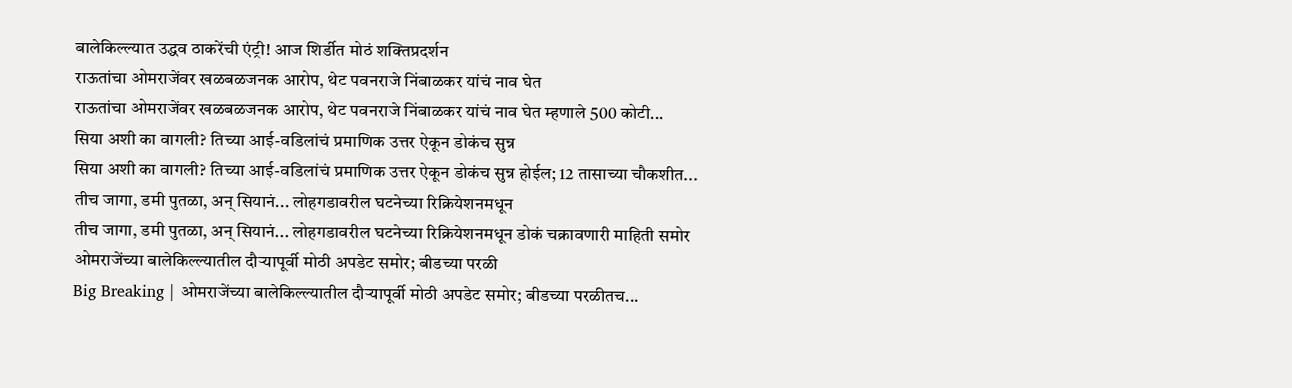बालेकिल्ल्यात उद्धव ठाकरेंची एंट्री! आज शिर्डीत मोठं शक्तिप्रदर्शन
राऊतांचा ओमराजेंवर खळबळजनक आरोप, थेट पवनराजे निंबाळकर यांचं नाव घेत
राऊतांचा ओमराजेंवर खळबळजनक आरोप, थेट पवनराजे निंबाळकर यांचं नाव घेत म्हणाले 500 कोटी...
सिया अशी का वागली? तिच्या आई-वडिलांचं प्रमाणिक उत्तर ऐकून डोकंच सुन्न
सिया अशी का वागली? तिच्या आई-वडिलांचं प्रमाणिक उत्तर ऐकून डोकंच सुन्न होईल; 12 तासाच्या चौकशीत...
तीच जागा, डमी पुतळा, अन् सियानं... लोहगडावरील घटनेच्या रिक्रियेशनमधून
तीच जागा, डमी पुतळा, अन् सियानं... लोहगडावरील घटनेच्या रिक्रियेशनमधून डोकं चक्रावणारी माहिती समोर
ओमराजेंच्या बालेकिल्ल्यातील दौऱ्यापूर्वी मोठी अपडेट समोर; बीडच्या परळी
Big Breaking | ओमराजेंच्या बालेकिल्ल्यातील दौऱ्यापूर्वी मोठी अपडेट समोर; बीडच्या परळीतच...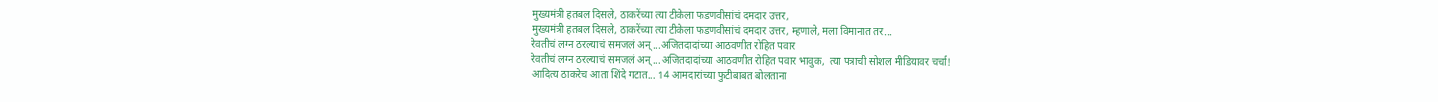मुख्यमंत्री हतबल दिसले, ठाकरेंच्या त्या टीकेला फडणवीसांचं दमदार उत्तर,
मुख्यमंत्री हतबल दिसले, ठाकरेंच्या त्या टीकेला फडणवीसांचं दमदार उत्तर, म्हणाले, मला विमानात तर...
रेवतीचं लग्न ठरल्याचं समजलं अन्...अजितदादांच्या आठवणीत रोहित पवार
रेवतीचं लग्न ठरल्याचं समजलं अन्...अजितदादांच्या आठवणीत रोहित पवार भावुक,  त्या पत्राची सोशल मीडियावर चर्चा!
आदित्य ठाकरेच आता शिंदे गटात... 14 आमदारांच्या फुटीबाबत बोलताना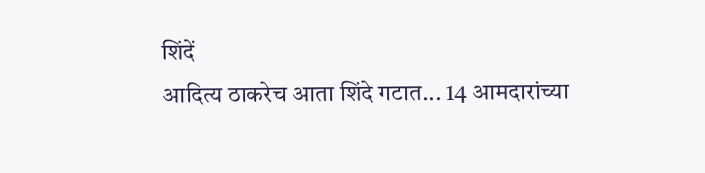शिंदें
आदित्य ठाकरेच आता शिंदे गटात... 14 आमदारांच्या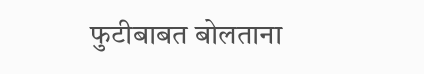फुटीबाबत बोलताना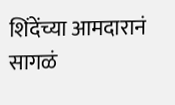शिंदेंच्या आमदारानं सागळं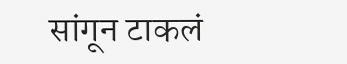सांगून टाकलं